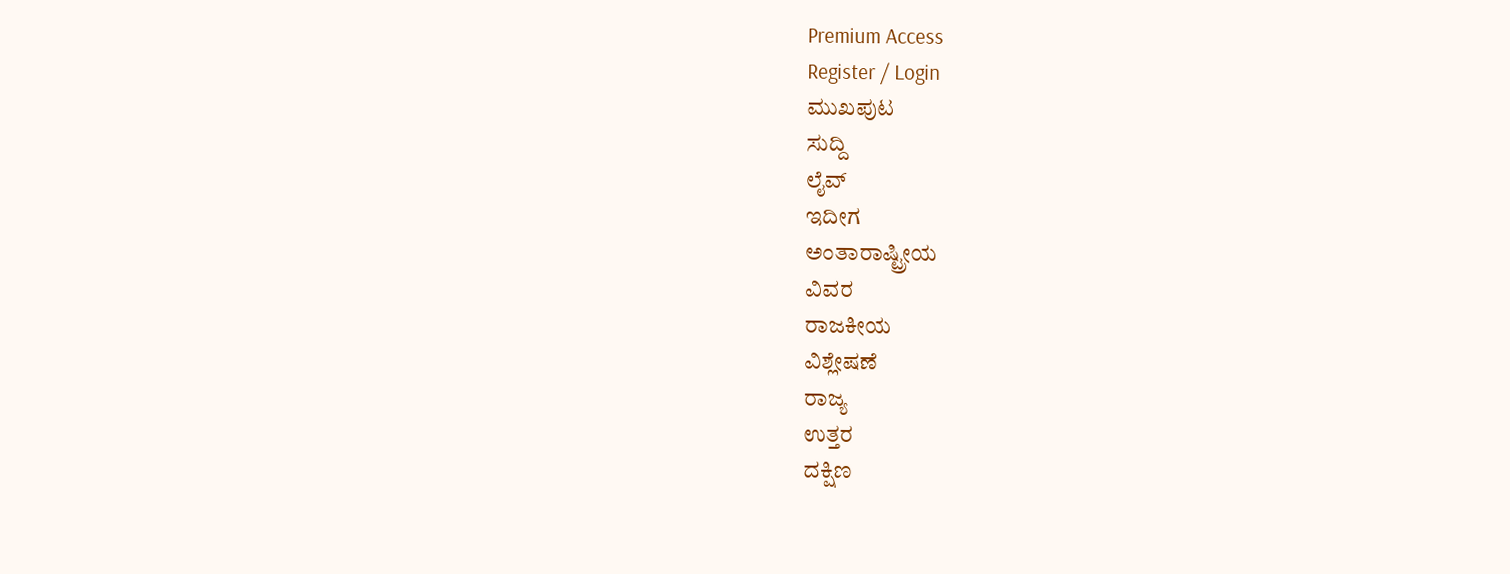Premium Access
Register / Login
ಮುಖಪುಟ
ಸುದ್ದಿ
ಲೈವ್
ಇದೀಗ
ಅಂತಾರಾಷ್ಟ್ರೀಯ
ವಿವರ
ರಾಜಕೀಯ
ವಿಶ್ಲೇಷಣೆ
ರಾಜ್ಯ
ಉತ್ತರ
ದಕ್ಷಿಣ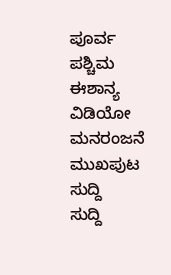ಪೂರ್ವ
ಪಶ್ಚಿಮ
ಈಶಾನ್ಯ
ವಿಡಿಯೋ
ಮನರಂಜನೆ
ಮುಖಪುಟ
ಸುದ್ದಿ
ಸುದ್ದಿ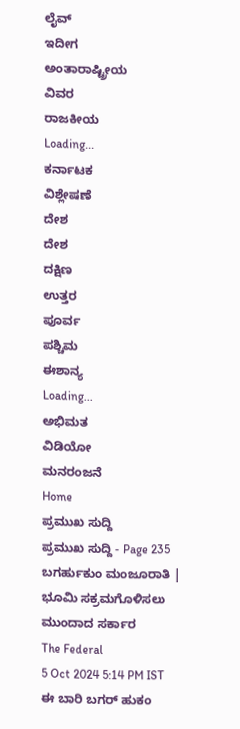ಲೈವ್
ಇದೀಗ
ಅಂತಾರಾಷ್ಟ್ರೀಯ
ವಿವರ
ರಾಜಕೀಯ
Loading...
ಕರ್ನಾಟಕ
ವಿಶ್ಲೇಷಣೆ
ದೇಶ
ದೇಶ
ದಕ್ಷಿಣ
ಉತ್ತರ
ಪೂರ್ವ
ಪಶ್ಚಿಮ
ಈಶಾನ್ಯ
Loading...
ಅಭಿಮತ
ವಿಡಿಯೋ
ಮನರಂಜನೆ
Home
ಪ್ರಮುಖ ಸುದ್ದಿ
ಪ್ರಮುಖ ಸುದ್ದಿ - Page 235
ಬಗರ್ಹುಕುಂ ಮಂಜೂರಾತಿ | ಭೂಮಿ ಸಕ್ರಮಗೊಳಿಸಲು ಮುಂದಾದ ಸರ್ಕಾರ
The Federal
5 Oct 2024 5:14 PM IST
ಈ ಬಾರಿ ಬಗರ್ ಹುಕಂ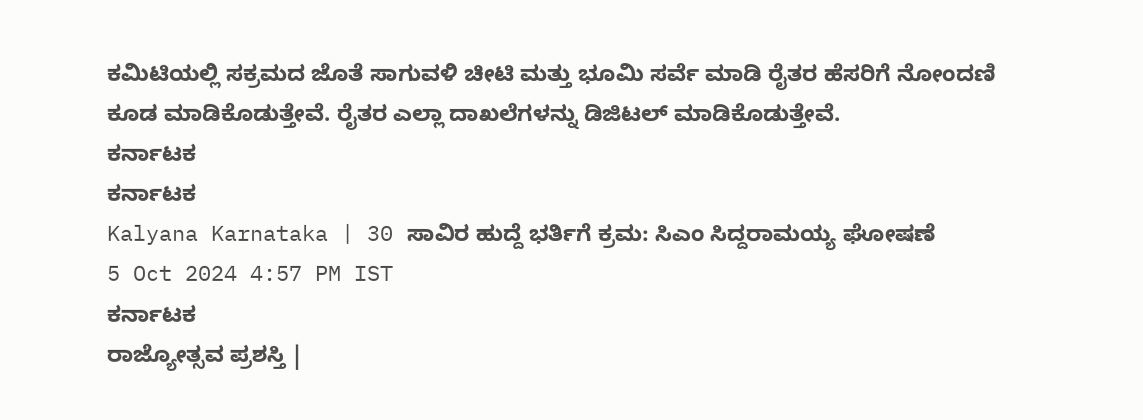ಕಮಿಟಿಯಲ್ಲಿ ಸಕ್ರಮದ ಜೊತೆ ಸಾಗುವಳಿ ಚೀಟಿ ಮತ್ತು ಭೂಮಿ ಸರ್ವೆ ಮಾಡಿ ರೈತರ ಹೆಸರಿಗೆ ನೋಂದಣಿ ಕೂಡ ಮಾಡಿಕೊಡುತ್ತೇವೆ. ರೈತರ ಎಲ್ಲಾ ದಾಖಲೆಗಳನ್ನು ಡಿಜಿಟಲ್ ಮಾಡಿಕೊಡುತ್ತೇವೆ.
ಕರ್ನಾಟಕ
ಕರ್ನಾಟಕ
Kalyana Karnataka | 30 ಸಾವಿರ ಹುದ್ದೆ ಭರ್ತಿಗೆ ಕ್ರಮ: ಸಿಎಂ ಸಿದ್ದರಾಮಯ್ಯ ಘೋಷಣೆ
5 Oct 2024 4:57 PM IST
ಕರ್ನಾಟಕ
ರಾಜ್ಯೋತ್ಸವ ಪ್ರಶಸ್ತಿ |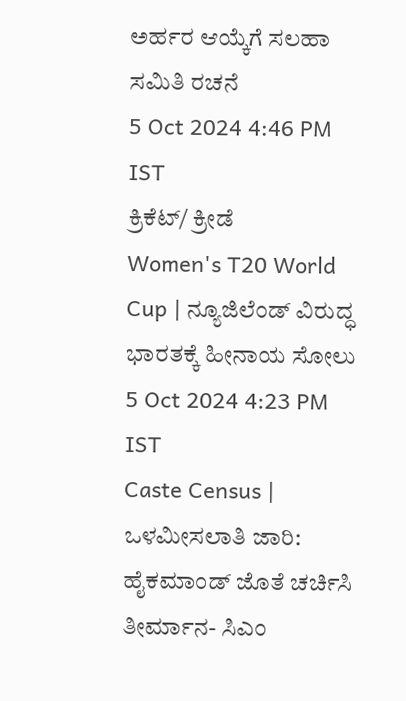ಅರ್ಹರ ಆಯ್ಕೆಗೆ ಸಲಹಾ ಸಮಿತಿ ರಚನೆ
5 Oct 2024 4:46 PM IST
ಕ್ರಿಕೆಟ್/ ಕ್ರೀಡೆ
Women's T20 World Cup | ನ್ಯೂಜಿಲೆಂಡ್ ವಿರುದ್ಧ ಭಾರತಕ್ಕೆ ಹೀನಾಯ ಸೋಲು
5 Oct 2024 4:23 PM IST
Caste Census | ಒಳಮೀಸಲಾತಿ ಜಾರಿ: ಹೈಕಮಾಂಡ್ ಜೊತೆ ಚರ್ಚಿಸಿ ತೀರ್ಮಾನ- ಸಿಎಂ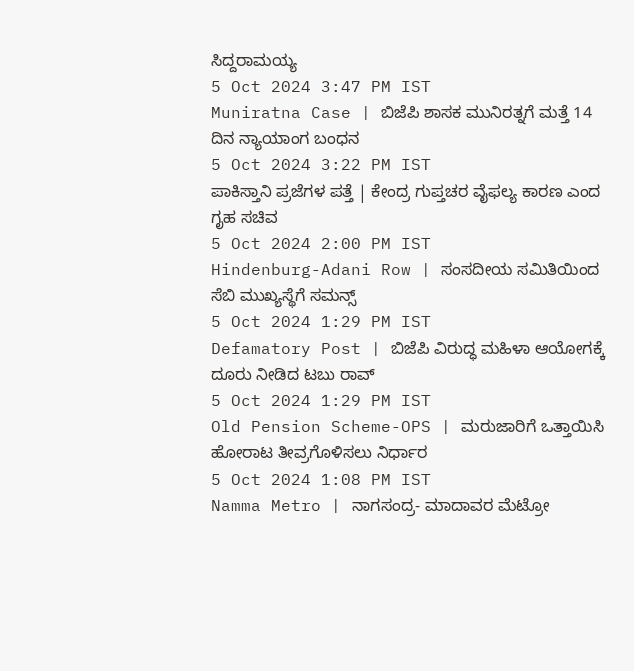ಸಿದ್ದರಾಮಯ್ಯ
5 Oct 2024 3:47 PM IST
Muniratna Case | ಬಿಜೆಪಿ ಶಾಸಕ ಮುನಿರತ್ನಗೆ ಮತ್ತೆ 14 ದಿನ ನ್ಯಾಯಾಂಗ ಬಂಧನ
5 Oct 2024 3:22 PM IST
ಪಾಕಿಸ್ತಾನಿ ಪ್ರಜೆಗಳ ಪತ್ತೆ | ಕೇಂದ್ರ ಗುಪ್ತಚರ ವೈಫಲ್ಯ ಕಾರಣ ಎಂದ ಗೃಹ ಸಚಿವ
5 Oct 2024 2:00 PM IST
Hindenburg-Adani Row | ಸಂಸದೀಯ ಸಮಿತಿಯಿಂದ ಸೆಬಿ ಮುಖ್ಯಸ್ಥೆಗೆ ಸಮನ್ಸ್
5 Oct 2024 1:29 PM IST
Defamatory Post | ಬಿಜೆಪಿ ವಿರುದ್ಧ ಮಹಿಳಾ ಆಯೋಗಕ್ಕೆ ದೂರು ನೀಡಿದ ಟಬು ರಾವ್
5 Oct 2024 1:29 PM IST
Old Pension Scheme-OPS | ಮರುಜಾರಿಗೆ ಒತ್ತಾಯಿಸಿ ಹೋರಾಟ ತೀವ್ರಗೊಳಿಸಲು ನಿರ್ಧಾರ
5 Oct 2024 1:08 PM IST
Namma Metro | ನಾಗಸಂದ್ರ- ಮಾದಾವರ ಮೆಟ್ರೋ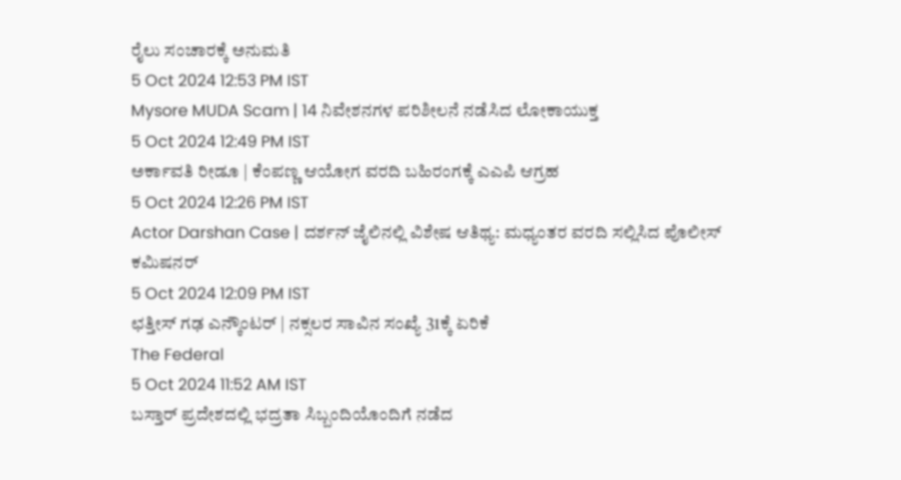ರೈಲು ಸಂಚಾರಕ್ಕೆ ಅನುಮತಿ
5 Oct 2024 12:53 PM IST
Mysore MUDA Scam | 14 ನಿವೇಶನಗಳ ಪರಿಶೀಲನೆ ನಡೆಸಿದ ಲೋಕಾಯುಕ್ತ
5 Oct 2024 12:49 PM IST
ಅರ್ಕಾವತಿ ರೀಡೂ | ಕೆಂಪಣ್ಣ ಆಯೋಗ ವರದಿ ಬಹಿರಂಗಕ್ಕೆ ಎಎಪಿ ಆಗ್ರಹ
5 Oct 2024 12:26 PM IST
Actor Darshan Case | ದರ್ಶನ್ ಜೈಲಿನಲ್ಲಿ ವಿಶೇಷ ಆತಿಥ್ಯ: ಮಧ್ಯಂತರ ವರದಿ ಸಲ್ಲಿಸಿದ ಪೊಲೀಸ್ ಕಮಿಷನರ್
5 Oct 2024 12:09 PM IST
ಛತ್ತೀಸ್ ಗಢ ಎನ್ಕೌಂಟರ್ | ನಕ್ಸಲರ ಸಾವಿನ ಸಂಖ್ಯೆ 31ಕ್ಕೆ ಏರಿಕೆ
The Federal
5 Oct 2024 11:52 AM IST
ಬಸ್ತಾರ್ ಪ್ರದೇಶದಲ್ಲಿ ಭದ್ರತಾ ಸಿಬ್ಬಂದಿಯೊಂದಿಗೆ ನಡೆದ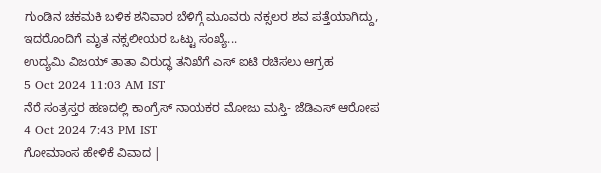ಗುಂಡಿನ ಚಕಮಕಿ ಬಳಿಕ ಶನಿವಾರ ಬೆಳಿಗ್ಗೆ ಮೂವರು ನಕ್ಸಲರ ಶವ ಪತ್ತೆಯಾಗಿದ್ದು, ಇದರೊಂದಿಗೆ ಮೃತ ನಕ್ಸಲೀಯರ ಒಟ್ಟು ಸಂಖ್ಯೆ...
ಉದ್ಯಮಿ ವಿಜಯ್ ತಾತಾ ವಿರುದ್ಧ ತನಿಖೆಗೆ ಎಸ್ ಐಟಿ ರಚಿಸಲು ಆಗ್ರಹ
5 Oct 2024 11:03 AM IST
ನೆರೆ ಸಂತ್ರಸ್ತರ ಹಣದಲ್ಲಿ ಕಾಂಗ್ರೆಸ್ ನಾಯಕರ ಮೋಜು ಮಸ್ತಿ- ಜೆಡಿಎಸ್ ಆರೋಪ
4 Oct 2024 7:43 PM IST
ಗೋಮಾಂಸ ಹೇಳಿಕೆ ವಿವಾದ |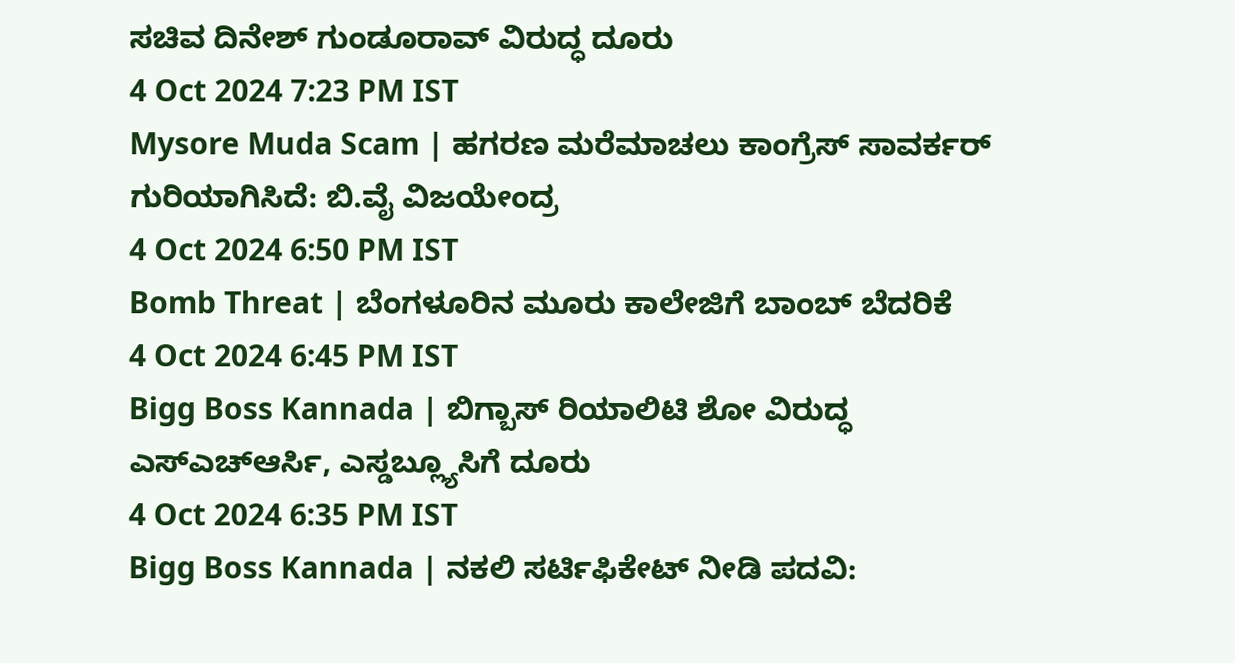ಸಚಿವ ದಿನೇಶ್ ಗುಂಡೂರಾವ್ ವಿರುದ್ಧ ದೂರು
4 Oct 2024 7:23 PM IST
Mysore Muda Scam | ಹಗರಣ ಮರೆಮಾಚಲು ಕಾಂಗ್ರೆಸ್ ಸಾವರ್ಕರ್ ಗುರಿಯಾಗಿಸಿದೆ: ಬಿ.ವೈ ವಿಜಯೇಂದ್ರ
4 Oct 2024 6:50 PM IST
Bomb Threat | ಬೆಂಗಳೂರಿನ ಮೂರು ಕಾಲೇಜಿಗೆ ಬಾಂಬ್ ಬೆದರಿಕೆ
4 Oct 2024 6:45 PM IST
Bigg Boss Kannada | ಬಿಗ್ಬಾಸ್ ರಿಯಾಲಿಟಿ ಶೋ ವಿರುದ್ಧ ಎಸ್ಎಚ್ಆರ್ಸಿ, ಎಸ್ಡಬ್ಲ್ಯೂಸಿಗೆ ದೂರು
4 Oct 2024 6:35 PM IST
Bigg Boss Kannada | ನಕಲಿ ಸರ್ಟಿಫಿಕೇಟ್ ನೀಡಿ ಪದವಿ: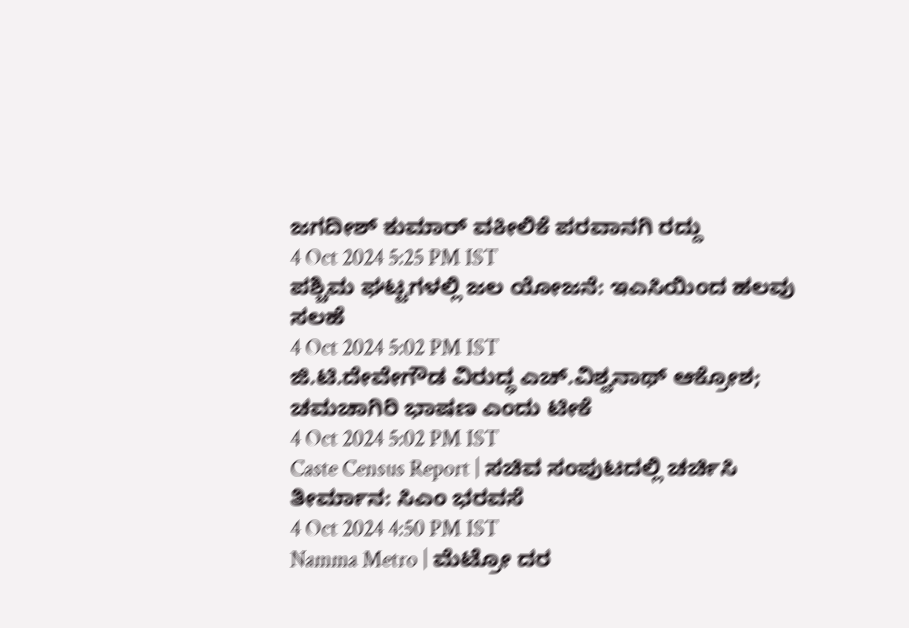ಜಗದೀಶ್ ಕುಮಾರ್ ವಕೀಲಿಕೆ ಪರವಾನಗಿ ರದ್ದು
4 Oct 2024 5:25 PM IST
ಪಶ್ಚಿಮ ಘಟ್ಟಗಳಲ್ಲಿ ಜಲ ಯೋಜನೆ: ಇಎಸಿಯಿಂದ ಹಲವು ಸಲಹೆ
4 Oct 2024 5:02 PM IST
ಜಿ.ಟಿ.ದೇವೇಗೌಡ ವಿರುದ್ಧ ಎಚ್.ವಿಶ್ವನಾಥ್ ಆಕ್ರೋಶ; ಚಮಚಾಗಿರಿ ಭಾಷಣ ಎಂದು ಟೀಕೆ
4 Oct 2024 5:02 PM IST
Caste Census Report | ಸಚಿವ ಸಂಪುಟದಲ್ಲಿ ಚರ್ಚಿಸಿ ತೀರ್ಮಾನ: ಸಿಎಂ ಭರವಸೆ
4 Oct 2024 4:50 PM IST
Namma Metro | ಮೆಟ್ರೋ ದರ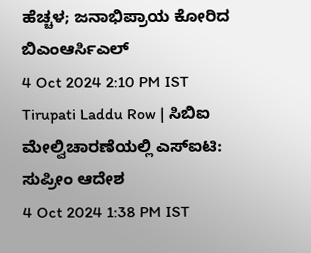ಹೆಚ್ಚಳ; ಜನಾಭಿಪ್ರಾಯ ಕೋರಿದ ಬಿಎಂಆರ್ಸಿಎಲ್
4 Oct 2024 2:10 PM IST
Tirupati Laddu Row | ಸಿಬಿಐ ಮೇಲ್ವಿಚಾರಣೆಯಲ್ಲಿ ಎಸ್ಐಟಿ: ಸುಪ್ರೀಂ ಆದೇಶ
4 Oct 2024 1:38 PM IST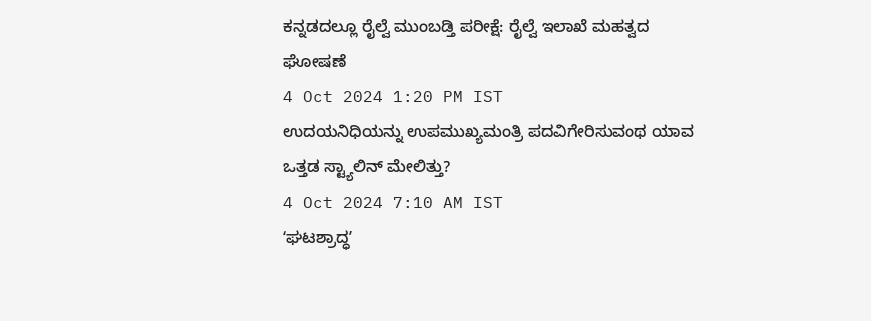ಕನ್ನಡದಲ್ಲೂ ರೈಲ್ವೆ ಮುಂಬಡ್ತಿ ಪರೀಕ್ಷೆ: ರೈಲ್ವೆ ಇಲಾಖೆ ಮಹತ್ವದ ಘೋಷಣೆ
4 Oct 2024 1:20 PM IST
ಉದಯನಿಧಿಯನ್ನು ಉಪಮುಖ್ಯಮಂತ್ರಿ ಪದವಿಗೇರಿಸುವಂಥ ಯಾವ ಒತ್ತಡ ಸ್ಟ್ಯಾಲಿನ್ ಮೇಲಿತ್ತು?
4 Oct 2024 7:10 AM IST
ʻಘಟಶ್ರಾದ್ಧʼ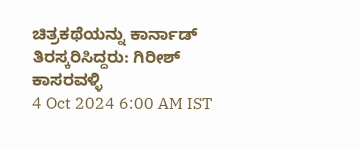ಚಿತ್ರಕಥೆಯನ್ನು ಕಾರ್ನಾಡ್ ತಿರಸ್ಕರಿಸಿದ್ದರು: ಗಿರೀಶ್ ಕಾಸರವಳ್ಳಿ
4 Oct 2024 6:00 AM IST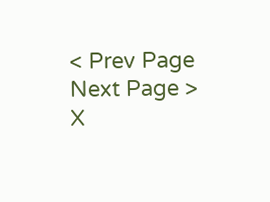< Prev Page
Next Page >
X